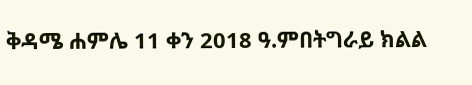ቅዳሜ ሐምሌ 11 ቀን 2018 ዓ.ምበትግራይ ክልል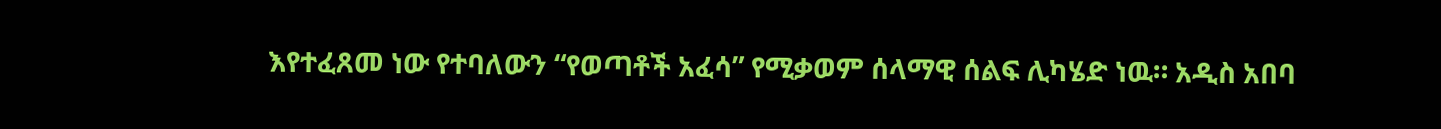እየተፈጸመ ነው የተባለውን “የወጣቶች አፈሳ” የሚቃወም ሰላማዊ ሰልፍ ሊካሄድ ነዉ። አዲስ አበባ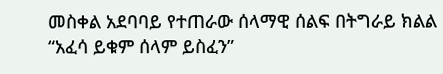መስቀል አደባባይ የተጠራው ሰላማዊ ሰልፍ በትግራይ ክልል “አፈሳ ይቁም ሰላም ይስፈን”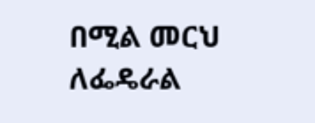በሚል መርህ ለፌዴራል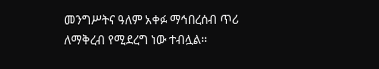መንግሥትና ዓለም አቀፉ ማኅበረሰብ ጥሪ ለማቅረብ የሚደረግ ነው ተብሏል፡፡